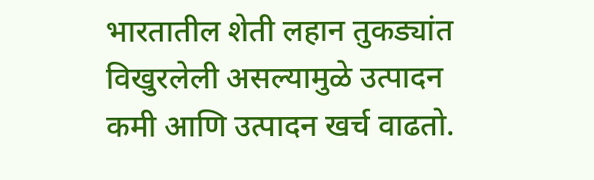भारतातील शेती लहान तुकड्यांत विखुरलेली असल्यामुळे उत्पादन कमी आणि उत्पादन खर्च वाढतो.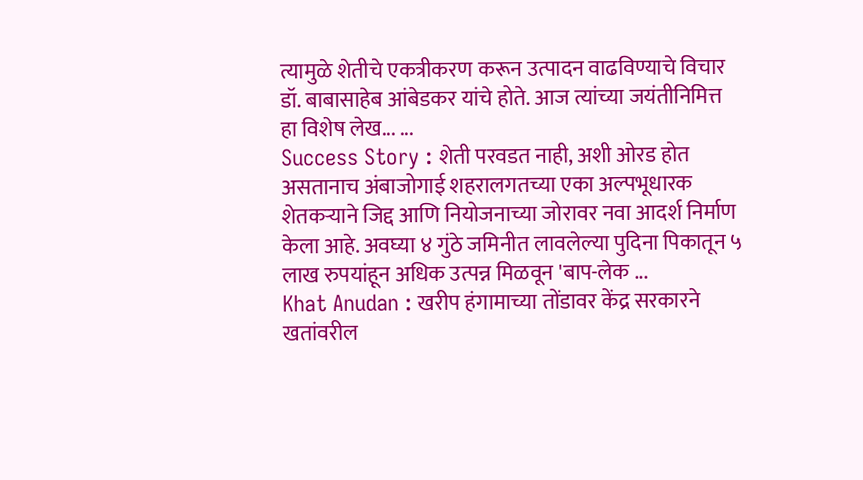त्यामुळे शेतीचे एकत्रीकरण करून उत्पादन वाढविण्याचे विचार डॉ. बाबासाहेब आंबेडकर यांचे होते. आज त्यांच्या जयंतीनिमित्त हा विशेष लेख... ...
Success Story : शेती परवडत नाही, अशी ओरड होत असतानाच अंबाजोगाई शहरालगतच्या एका अल्पभूधारक शेतकऱ्याने जिद्द आणि नियोजनाच्या जोरावर नवा आदर्श निर्माण केला आहे. अवघ्या ४ गुंठे जमिनीत लावलेल्या पुदिना पिकातून ५ लाख रुपयांहून अधिक उत्पन्न मिळवून 'बाप-लेक ...
Khat Anudan : खरीप हंगामाच्या तोंडावर केंद्र सरकारने खतांवरील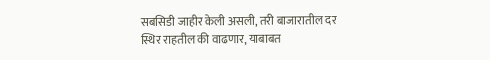सबसिडी जाहीर केली असली, तरी बाजारातील दर स्थिर राहतील की वाढणार, याबाबत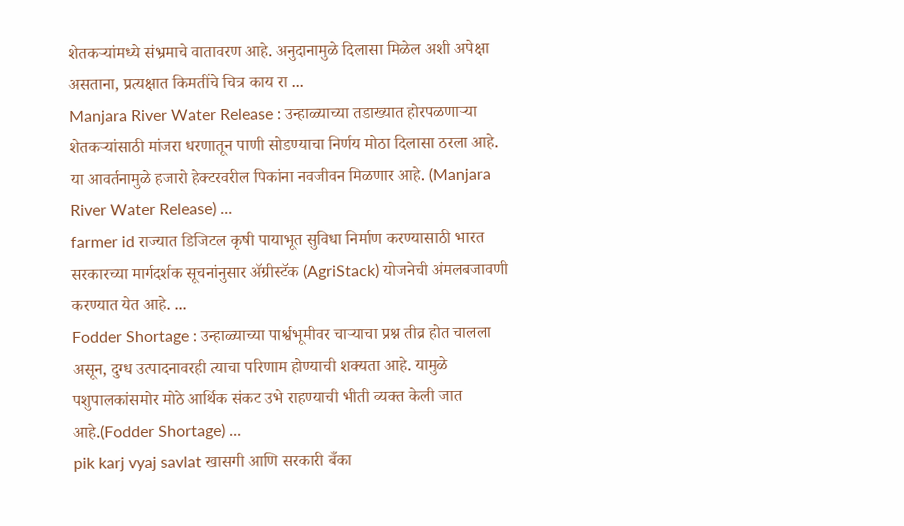शेतकऱ्यांमध्ये संभ्रमाचे वातावरण आहे. अनुदानामुळे दिलासा मिळेल अशी अपेक्षा असताना, प्रत्यक्षात किमतींचे चित्र काय रा ...
Manjara River Water Release : उन्हाळ्याच्या तडाख्यात होरपळणाऱ्या शेतकऱ्यांसाठी मांजरा धरणातून पाणी सोडण्याचा निर्णय मोठा दिलासा ठरला आहे. या आवर्तनामुळे हजारो हेक्टरवरील पिकांना नवजीवन मिळणार आहे. (Manjara River Water Release) ...
farmer id राज्यात डिजिटल कृषी पायाभूत सुविधा निर्माण करण्यासाठी भारत सरकारच्या मार्गदर्शक सूचनांनुसार ॲग्रीस्टॅक (AgriStack) योजनेची अंमलबजावणी करण्यात येत आहे. ...
Fodder Shortage : उन्हाळ्याच्या पार्श्वभूमीवर चाऱ्याचा प्रश्न तीव्र होत चालला असून, दुग्ध उत्पादनावरही त्याचा परिणाम होण्याची शक्यता आहे. यामुळे पशुपालकांसमोर मोठे आर्थिक संकट उभे राहण्याची भीती व्यक्त केली जात आहे.(Fodder Shortage) ...
pik karj vyaj savlat खासगी आणि सरकारी बँका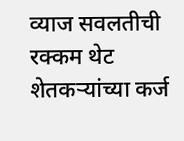व्याज सवलतीची रक्कम थेट शेतकऱ्यांच्या कर्ज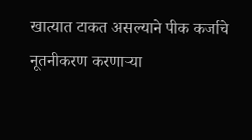खात्यात टाकत असल्याने पीक कर्जाचे नूतनीकरण करणाऱ्या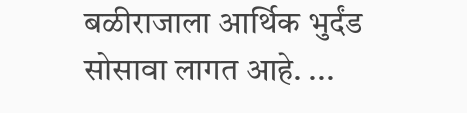बळीराजाला आर्थिक भुर्दंड सोसावा लागत आहे. ...